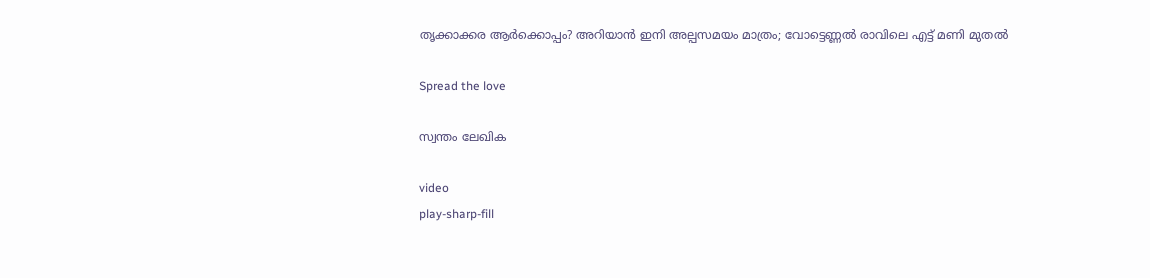തൃക്കാക്കര ആർക്കൊപ്പം? അറിയാന്‍ ഇനി അല്പസമയം മാത്രം; വോട്ടെണ്ണല്‍ രാവിലെ എട്ട് മണി മുതല്‍

Spread the love

സ്വന്തം ലേഖിക

video
play-sharp-fill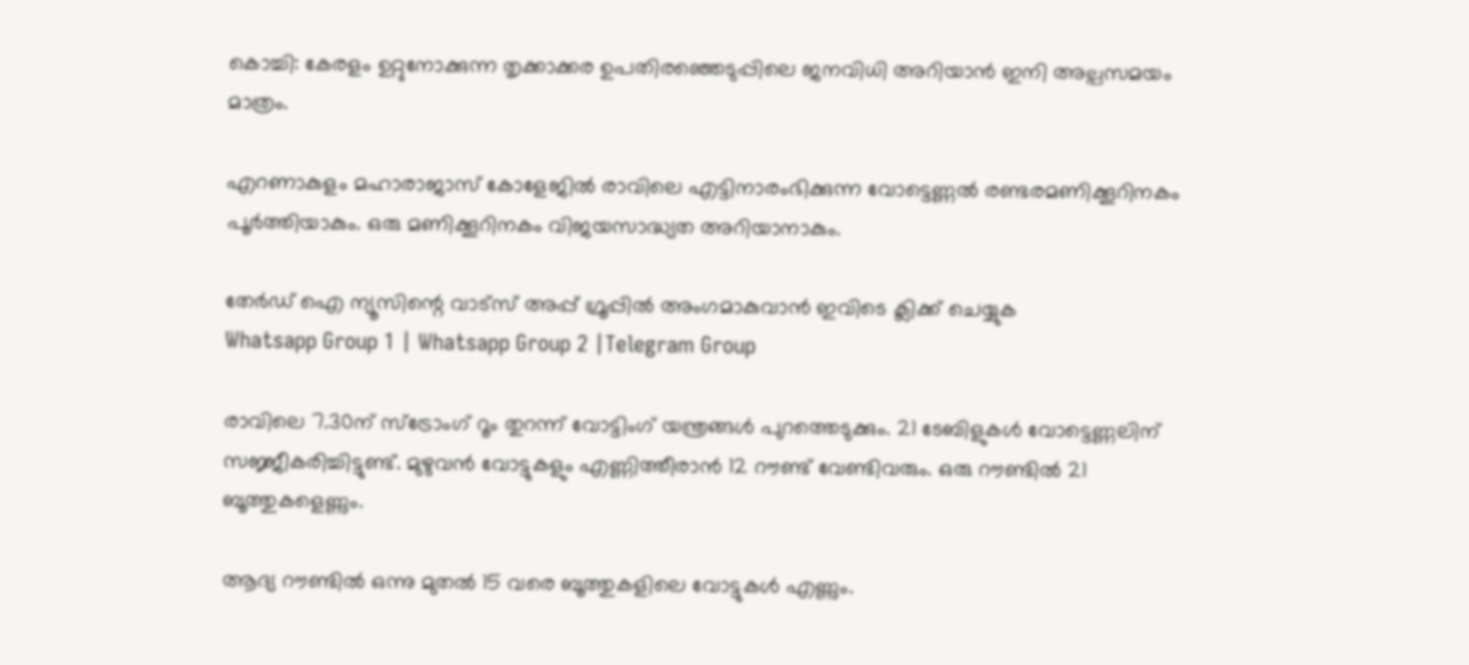കൊച്ചി: കേരളം ഉറ്റുനോക്കുന്ന തൃക്കാക്കര ഉപതിരഞ്ഞെടുപ്പിലെ ജനവിധി അറിയാന്‍ ഇനി അല്പസമയം മാത്രം.

എറണാകുളം മഹാരാജാസ് കോളേജില്‍ രാവിലെ എട്ടിനാരംഭിക്കുന്ന വോട്ടെണ്ണല്‍ രണ്ടരമണിക്കൂറിനകം പൂര്‍ത്തിയാകും. ഒരു മണിക്കൂറിനകം വിജയസാദ്ധ്യത അറിയാനാകും.

തേർഡ് ഐ ന്യൂസിന്റെ വാട്സ് അപ്പ് ഗ്രൂപ്പിൽ അംഗമാകുവാൻ ഇവിടെ ക്ലിക്ക് ചെയ്യുക
Whatsapp Group 1 | Whatsapp Group 2 |Telegram Group

രാവിലെ 7.30ന് സ്ട്രോംഗ് റൂം തുറന്ന് വോട്ടിംഗ് യന്ത്രങ്ങള്‍ പുറത്തെടുക്കും. 21 ടേബിളുകള്‍ വോട്ടെണ്ണലിന് സജ്ജീകരിച്ചിട്ടുണ്ട്. മുഴുവന്‍ വോട്ടുകളും എണ്ണിത്തീരാന്‍ 12 റൗണ്ട് വേണ്ടിവരും. ഒരു റൗണ്ടില്‍ 21 ബൂത്തുകളെണ്ണും.

ആദ്യ റൗണ്ടില്‍ ഒന്നു മുതല്‍ 15 വരെ ബൂത്തുകളിലെ വോട്ടുകള്‍ എണ്ണും.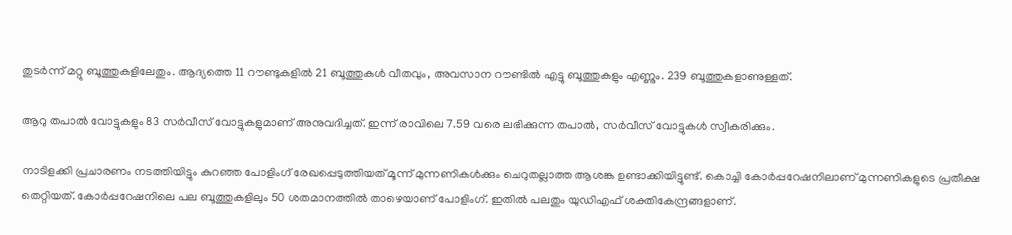തുടര്‍ന്ന് മറ്റു ബൂത്തുകളിലേതും. ആദ്യത്തെ 11 റൗണ്ടുകളില്‍ 21 ബൂത്തുകള്‍ വീതവും, അവസാന റൗണ്ടില്‍ എട്ടു ബൂത്തുകളും എണ്ണും. 239 ബൂത്തുകളാണുള്ളത്.

ആറു തപാല്‍ വോട്ടുകളും 83 സര്‍വീസ് വോട്ടുകളുമാണ് അനുവദിച്ചത്. ഇന്ന് രാവിലെ 7.59 വരെ ലഭിക്കുന്ന തപാല്‍, സര്‍വീസ് വോട്ടുകള്‍ സ്വീകരിക്കും.

നാടിളക്കി പ്രചാരണം നടത്തിയിട്ടും കുറഞ്ഞ പോളിംഗ് രേഖപ്പെടുത്തിയത് മൂന്ന് മുന്നണികള്‍ക്കും ചെറുതല്ലാത്ത ആശങ്ക ഉണ്ടാക്കിയിട്ടുണ്ട്. കൊച്ചി കോര്‍‍പ്പറേഷനിലാണ് മുന്നണികളുടെ പ്രതീക്ഷ തെറ്റിയത്. കോര്‍പ്പറേഷനിലെ പല ബൂത്തുകളിലും 50 ശതമാനത്തില്‍ താഴെയാണ് പോളിംഗ്. ഇതില്‍ പലതും യുഡിഎഫ് ശക്തികേന്ദ്രങ്ങളാണ്.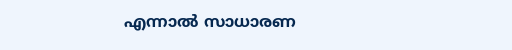എന്നാല്‍ സാധാരണ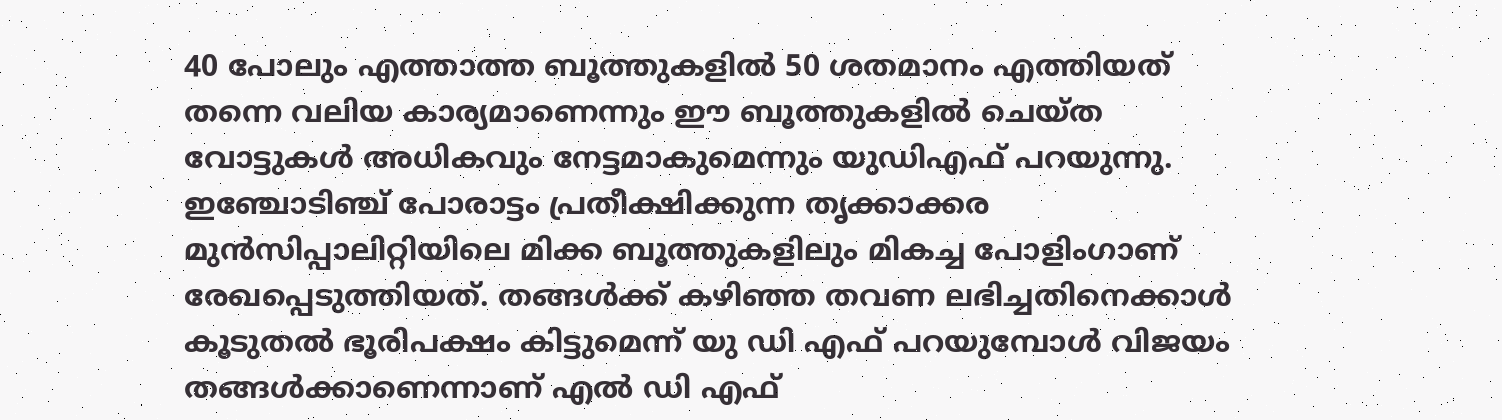40 പോലും എത്താത്ത ബൂത്തുകളില്‍ 50 ശതമാനം എത്തിയത് തന്നെ വലിയ കാര്യമാണെന്നും ഈ ബൂത്തുകളില്‍ ചെയ്ത വോട്ടുകള്‍ അധികവും നേട്ടമാകുമെന്നും യുഡിഎഫ് പറയുന്നു. ഇഞ്ചോടിഞ്ച് പോരാട്ടം പ്രതീക്ഷിക്കുന്ന തൃക്കാക്കര മുന്‍സിപ്പാലിറ്റിയിലെ മിക്ക ബൂത്തുകളിലും മികച്ച പോളിംഗാണ് രേഖപ്പെടുത്തിയത്. തങ്ങള്‍ക്ക് കഴിഞ്ഞ തവണ ലഭിച്ചതിനെക്കാള്‍ കൂടുതല്‍ ഭൂരിപക്ഷം കിട്ടുമെന്ന് യു ഡി എഫ് പറയുമ്പോള്‍ വിജയം തങ്ങള്‍ക്കാണെന്നാണ് എല്‍ ഡി എഫ്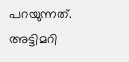പറയുന്നത്. അട്ടിമറി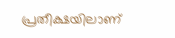പ്രതീക്ഷയിലാണ്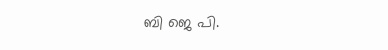ബി ജെ പി.